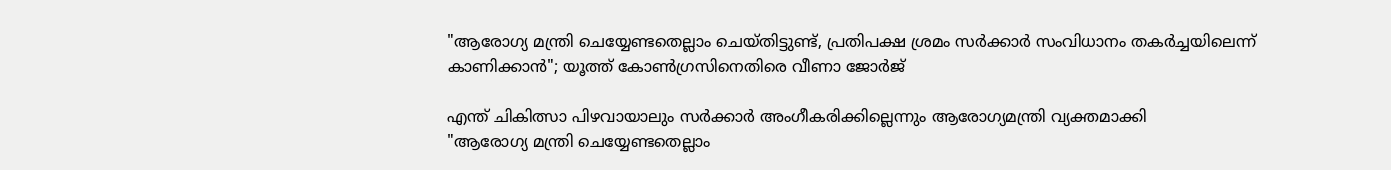"ആരോഗ്യ മന്ത്രി ചെയ്യേണ്ടതെല്ലാം ചെയ്തിട്ടുണ്ട്, പ്രതിപക്ഷ ശ്രമം സർക്കാർ സംവിധാനം തകർച്ചയിലെന്ന് കാണിക്കാൻ"; യൂത്ത് കോൺഗ്രസിനെതിരെ വീണാ ജോർജ്

എന്ത് ചികിത്സാ പിഴവായാലും സർക്കാർ അംഗീകരിക്കില്ലെന്നും ആരോഗ്യമന്ത്രി വ്യക്തമാക്കി
"ആരോഗ്യ മന്ത്രി ചെയ്യേണ്ടതെല്ലാം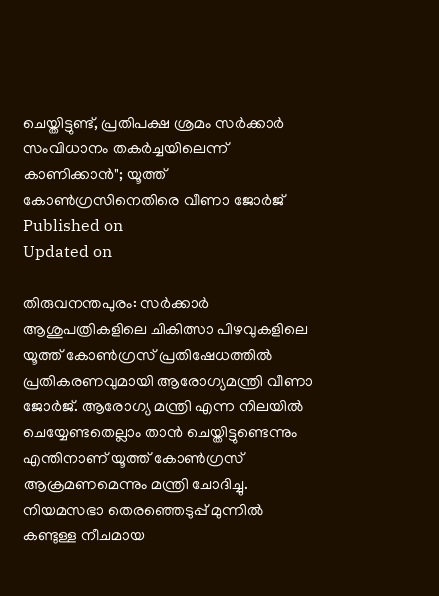ചെയ്തിട്ടുണ്ട്, പ്രതിപക്ഷ ശ്രമം സർക്കാർ സംവിധാനം തകർച്ചയിലെന്ന് കാണിക്കാൻ"; യൂത്ത് കോൺഗ്രസിനെതിരെ വീണാ ജോർജ്
Published on
Updated on

തിരുവനന്തപുരം: സർക്കാർ ആശുപത്രികളിലെ ചികിത്സാ പിഴവുകളിലെ യൂത്ത് കോൺഗ്രസ് പ്രതിഷേധത്തിൽ പ്രതികരണവുമായി ആരോഗ്യമന്ത്രി വീണാ ജോർജ്. ആരോഗ്യ മന്ത്രി എന്ന നിലയിൽ ചെയ്യേണ്ടതെല്ലാം താൻ ചെയ്തിട്ടുണ്ടെന്നും എന്തിനാണ് യൂത്ത് കോൺഗ്രസ് ആക്രമണമെന്നും മന്ത്രി ചോദിച്ചു. നിയമസഭാ തെരഞ്ഞെടുപ്പ് മുന്നിൽ കണ്ടുള്ള നീചമായ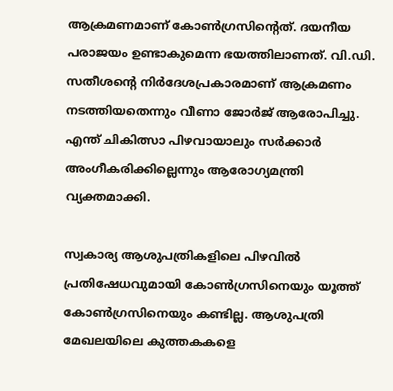ആക്രമണമാണ് കോൺഗ്രസിന്റെത്. ദയനീയ പരാജയം ഉണ്ടാകുമെന്ന ഭയത്തിലാണത്. വി.ഡി. സതീശന്റെ നിർദേശപ്രകാരമാണ് ആക്രമണം നടത്തിയതെന്നും വീണാ ജോർജ് ആരോപിച്ചു. എന്ത് ചികിത്സാ പിഴവായാലും സർക്കാർ അംഗീകരിക്കില്ലെന്നും ആരോഗ്യമന്ത്രി വ്യക്തമാക്കി.

സ്വകാര്യ ആശുപത്രികളിലെ പിഴവിൽ പ്രതിഷേധവുമായി കോൺഗ്രസിനെയും യൂത്ത് കോൺഗ്രസിനെയും കണ്ടില്ല. ആശുപത്രി മേഖലയിലെ കുത്തകകളെ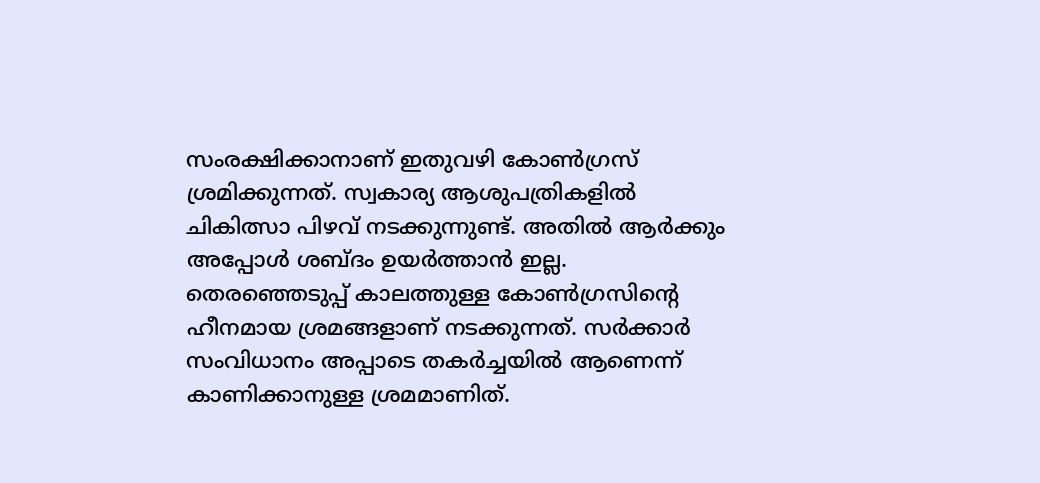സംരക്ഷിക്കാനാണ് ഇതുവഴി കോൺഗ്രസ് ശ്രമിക്കുന്നത്. സ്വകാര്യ ആശുപത്രികളിൽ ചികിത്സാ പിഴവ് നടക്കുന്നുണ്ട്. അതിൽ ആർക്കും അപ്പോൾ ശബ്ദം ഉയർത്താൻ ഇല്ല. തെരഞ്ഞെടുപ്പ് കാലത്തുള്ള കോൺഗ്രസിന്റെ ഹീനമായ ശ്രമങ്ങളാണ് നടക്കുന്നത്. സർക്കാർ സംവിധാനം അപ്പാടെ തകർച്ചയിൽ ആണെന്ന് കാണിക്കാനുള്ള ശ്രമമാണിത്.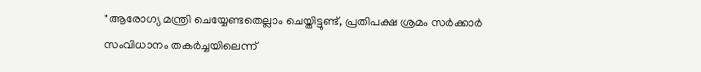"ആരോഗ്യ മന്ത്രി ചെയ്യേണ്ടതെല്ലാം ചെയ്തിട്ടുണ്ട്, പ്രതിപക്ഷ ശ്രമം സർക്കാർ സംവിധാനം തകർച്ചയിലെന്ന്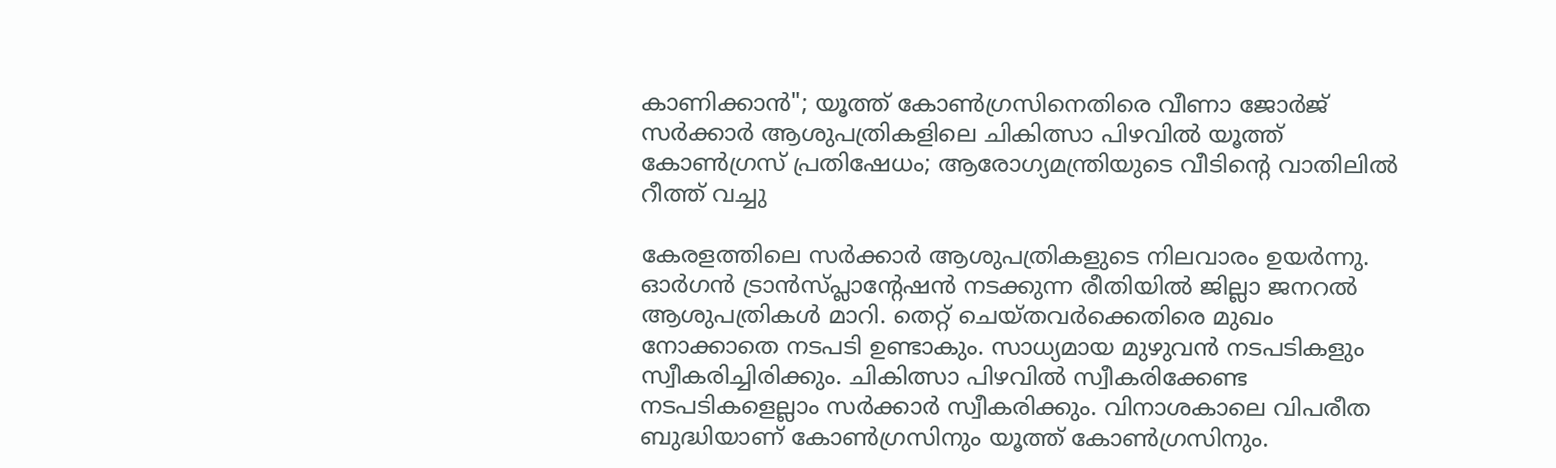കാണിക്കാൻ"; യൂത്ത് കോൺഗ്രസിനെതിരെ വീണാ ജോർജ്
സർക്കാർ ആശുപത്രികളിലെ ചികിത്സാ പിഴവിൽ യൂത്ത് കോൺഗ്രസ്‌ പ്രതിഷേധം; ആരോഗ്യമന്ത്രിയുടെ വീടിന്റെ വാതിലില്‍ റീത്ത് വച്ചു

കേരളത്തിലെ സർക്കാർ ആശുപത്രികളുടെ നിലവാരം ഉയർന്നു. ഓർഗൻ ട്രാൻസ്പ്ലാന്റേഷൻ നടക്കുന്ന രീതിയിൽ ജില്ലാ ജനറൽ ആശുപത്രികൾ മാറി. തെറ്റ് ചെയ്തവർക്കെതിരെ മുഖം നോക്കാതെ നടപടി ഉണ്ടാകും. സാധ്യമായ മുഴുവൻ നടപടികളും സ്വീകരിച്ചിരിക്കും. ചികിത്സാ പിഴവിൽ സ്വീകരിക്കേണ്ട നടപടികളെല്ലാം സർക്കാർ സ്വീകരിക്കും. വിനാശകാലെ വിപരീത ബുദ്ധിയാണ് കോൺഗ്രസിനും യൂത്ത് കോൺഗ്രസിനും.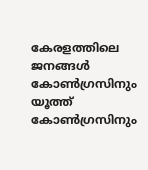കേരളത്തിലെ ജനങ്ങൾ കോൺഗ്രസിനും യൂത്ത് കോൺഗ്രസിനും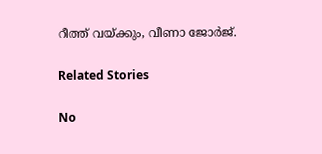റീത്ത് വയ്ക്കും, വീണാ ജോർജ്.

Related Stories

No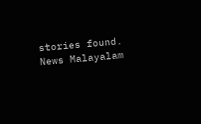stories found.
News Malayalam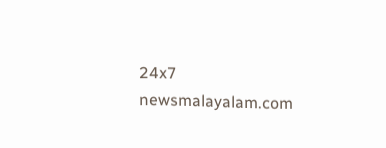24x7
newsmalayalam.com